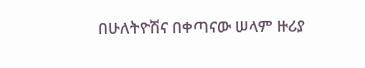በሁለትዮሽና በቀጣናው ሠላም ዙሪያ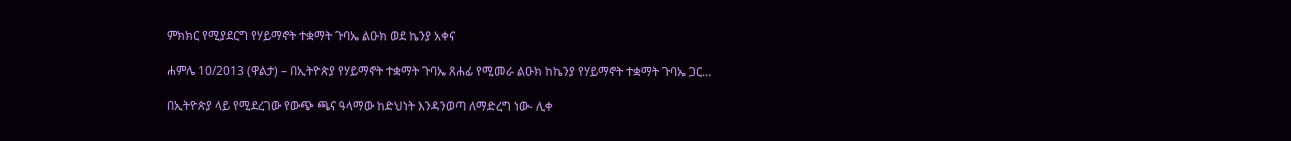ምክክር የሚያደርግ የሃይማኖት ተቋማት ጉባኤ ልዑክ ወደ ኬንያ አቀና

ሐምሌ 10/2013 (ዋልታ) – በኢትዮጵያ የሃይማኖት ተቋማት ጉባኤ ጸሐፊ የሚመራ ልዑክ ከኬንያ የሃይማኖት ተቋማት ጉባኤ ጋር…

በኢትዮጵያ ላይ የሚደረገው የውጭ ጫና ዓላማው ከድህነት እንዳንወጣ ለማድረግ ነው- ሊቀ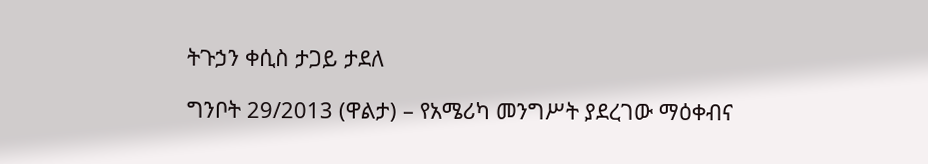ትጉኃን ቀሲስ ታጋይ ታደለ

ግንቦት 29/2013 (ዋልታ) – የአሜሪካ መንግሥት ያደረገው ማዕቀብና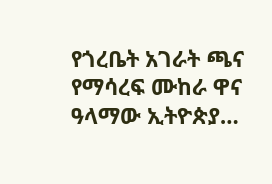የጎረቤት አገራት ጫና የማሳረፍ ሙከራ ዋና ዓላማው ኢትዮጵያ…